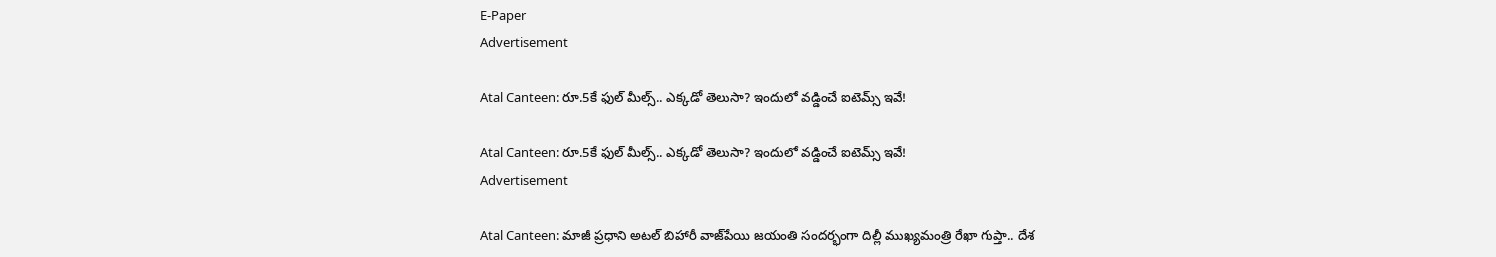E-Paper
Advertisement

Atal Canteen: రూ.5కే ఫుల్ మీల్స్.. ఎక్కడో తెలుసా? ఇందులో వడ్డించే ఐటెమ్స్ ఇవే!

Atal Canteen: రూ.5కే ఫుల్ మీల్స్.. ఎక్కడో తెలుసా? ఇందులో వడ్డించే ఐటెమ్స్ ఇవే!
Advertisement

Atal Canteen: మాజీ ప్రధాని అటల్ బిహారీ వాజ్‌పేయి జయంతి సందర్భంగా దిల్లీ ముఖ్యమంత్రి రేఖా గుప్తా.. దేశ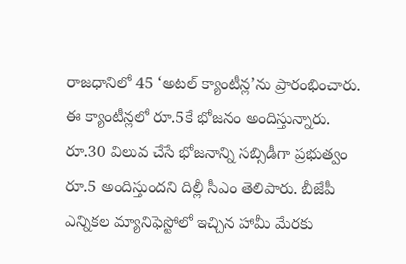రాజధానిలో 45 ‘అటల్ క్యాంటీన్ల’ను ప్రారంభించారు. ఈ క్యాంటీన్లలో రూ.5కే భోజనం అందిస్తున్నారు. రూ.30 విలువ చేసే భోజనాన్ని సబ్సిడీగా ప్రభుత్వం రూ.5 అందిస్తుందని దిల్లీ సీఎం తెలిపారు. బీజేపీ ఎన్నికల మ్యానిఫెస్టోలో ఇచ్చిన హామీ మేరకు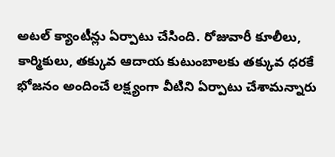అటల్ క్యాంటీన్లు ఏర్పాటు చేసింది. రోజువారీ కూలీలు, కార్మికులు, తక్కువ ఆదాయ కుటుంబాలకు తక్కువ ధరకే భోజనం అందించే లక్ష్యంగా వీటిని ఏర్పాటు చేశామన్నారు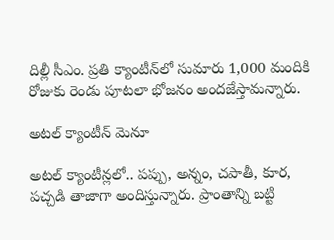దిల్లీ సీఎం. ప్రతి క్యాంటీన్‌లో సుమారు 1,000 మందికి రోజుకు రెండు పూటలా భోజనం అందజేస్తామన్నారు.

అటల్ క్యాంటీన్ మెనూ

అటల్ క్యాంటీన్లలో.. పప్పు, అన్నం, చపాతీ, కూర, పచ్చడి తాజాగా అందిస్తున్నారు. ప్రాంతాన్ని బట్టి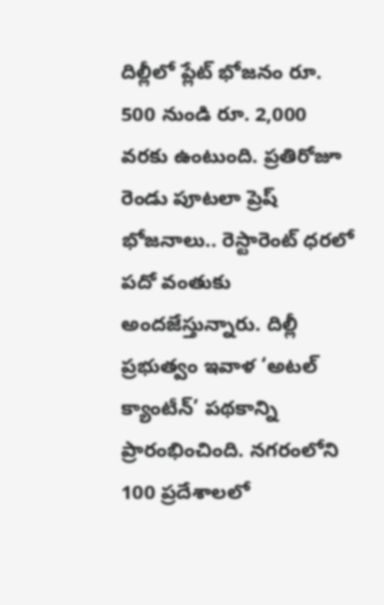దిల్లీలో ప్లేట్ భోజనం రూ. 500 నుండి రూ. 2,000 వరకు ఉంటుంది. ప్రతిరోజూ రెండు పూటలా ప్రెష్ భోజనాలు.. రెస్టారెంట్ ధరలో పదో వంతుకు అందజేస్తున్నారు. దిల్లీ ప్రభుత్వం ఇవాళ ‘అటల్ క్యాంటీన్’ పథకాన్ని ప్రారంభించింది. నగరంలోని 100 ప్రదేశాలలో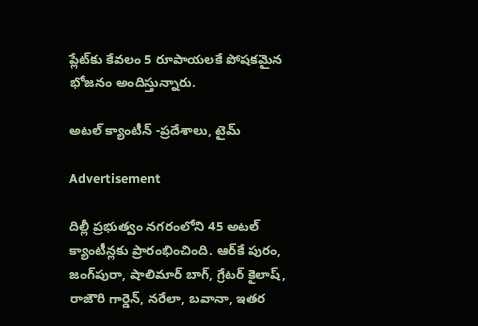ప్లేట్‌కు కేవలం 5 రూపాయలకే పోషకమైన భోజనం అందిస్తున్నారు.

అటల్ క్యాంటీన్ -ప్రదేశాలు, టైమ్

Advertisement

దిల్లీ ప్రభుత్వం నగరంలోని 45 అటల్ క్యాంటీన్లకు ప్రారంభించింది. ఆర్‌కే పురం, జంగ్‌పురా, షాలిమార్ బాగ్, గ్రేటర్ కైలాష్, రాజౌరి గార్డెన్, నరేలా, బవానా, ఇతర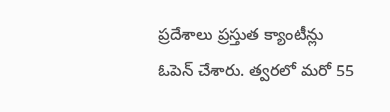ప్రదేశాలు ప్రస్తుత క్యాంటీన్లు ఓపెన్ చేశారు. త్వరలో మరో 55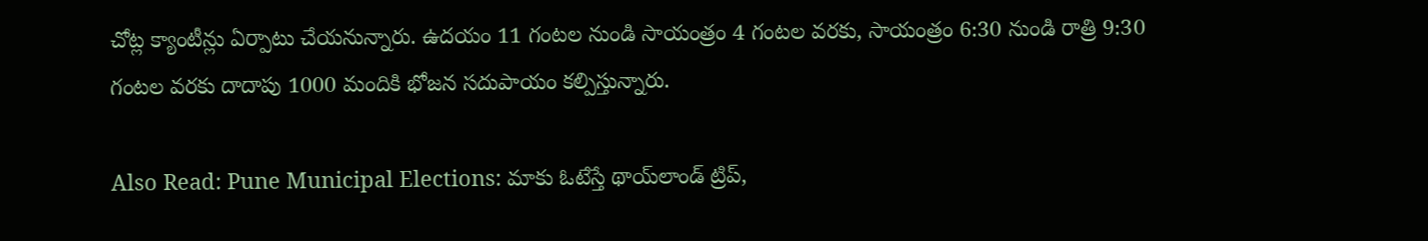చోట్ల క్యాంటీన్లు ఏర్పాటు చేయనున్నారు. ఉదయం 11 గంటల నుండి సాయంత్రం 4 గంటల వరకు, సాయంత్రం 6:30 నుండి రాత్రి 9:30 గంటల వరకు దాదాపు 1000 మందికి భోజన సదుపాయం కల్పిస్తున్నారు.

Also Read: Pune Municipal Elections: మాకు ఓటేస్తే థాయ్‌లాండ్‌ ట్రిప్,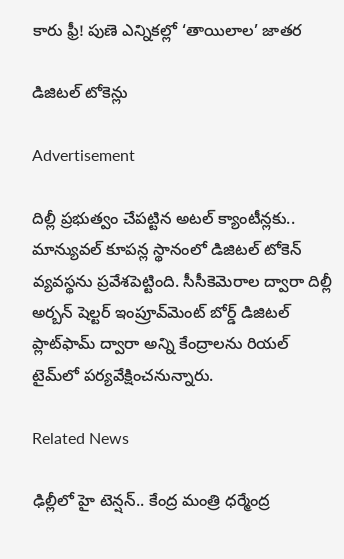కారు ఫ్రీ! పుణె ఎన్నికల్లో ‘తాయిలాల’ జాతర

డిజిటల్ టోకెన్లు

Advertisement

దిల్లీ ప్రభుత్వం చేపట్టిన అటల్ క్యాంటీన్లకు.. మాన్యువల్ కూపన్ల స్థానంలో డిజిటల్ టోకెన్ వ్యవస్థను ప్రవేశపెట్టింది. సీసీకెమెరాల ద్వారా దిల్లీ అర్బన్ షెల్టర్ ఇంప్రూవ్‌మెంట్ బోర్డ్ డిజిటల్ ప్లాట్‌ఫామ్ ద్వారా అన్ని కేంద్రాలను రియల్ టైమ్‌లో పర్యవేక్షించనున్నారు.

Related News

ఢిల్లీలో హై టెన్షన్.. కేంద్ర మంత్రి ధర్మేంద్ర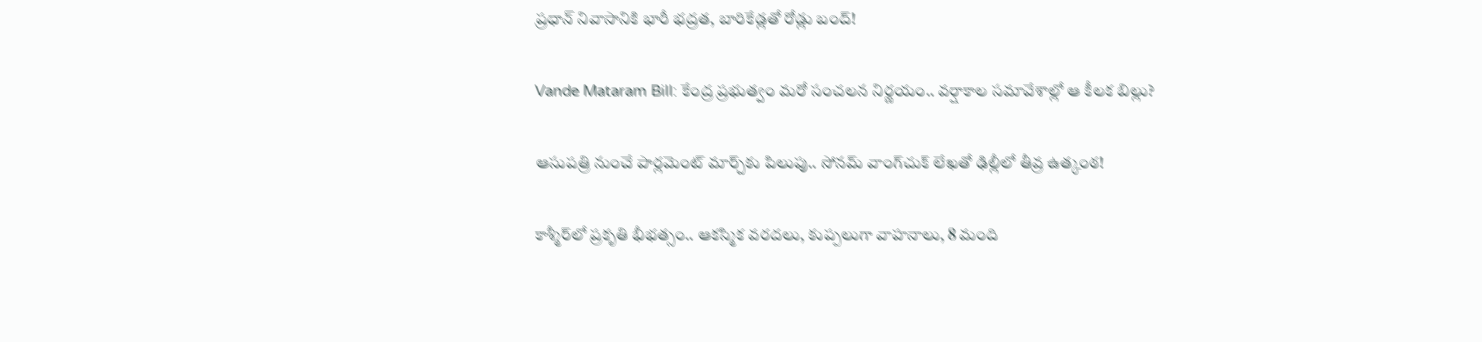ప్రధాన్ నివాసానికి భారీ భద్రత, బారికేడ్లతో రోడ్లు బంద్!

Vande Mataram Bill: కేంద్ర ప్రభుత్వం మరో సంచలన నిర్ణయం.. వర్షాకాల సమావేశాల్లో ఆ కీలక బిల్లు?

ఆసుపత్రి నుంచే పార్లమెంట్ మార్చ్‌కు పిలుపు.. సోనమ్ వాంగ్‌చుక్ లేఖతో ఢిల్లీలో తీవ్ర ఉత్కంఠ!

కాశ్మీర్‌లో ప్రకృతి భీభత్సం.. ఆకస్మిక వరదలు, కుప్పలుగా వాహనాలు, 8 మంది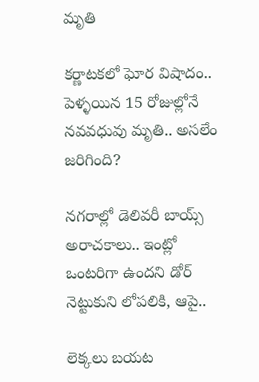మృతి

కర్ణాటకలో ఘోర విషాదం.. పెళ్ళయిన 15 రోజుల్లోనే నవవధువు మృతి.. అసలేం జరిగింది?

నగరాల్లో డెలివరీ బాయ్స్ అరాచకాలు.. ఇంట్లో ఒంటరిగా ఉందని డోర్ నెట్టుకుని లోపలికి, ఆపై..

లెక్కలు బయట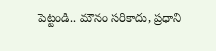పెట్టండి.. మౌనం సరికాదు, ప్రధాని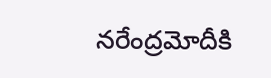నరేంద్రమోదీకి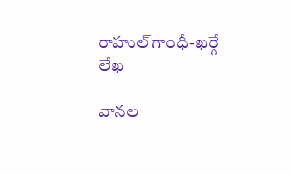రాహుల్‌‌గాంధీ-ఖర్గే లేఖ

వానల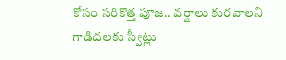కోసం సరికొత్త పూజ.. వర్షాలు కురవాలని గాడిదలకు స్వీట్లు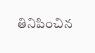తినిపించిన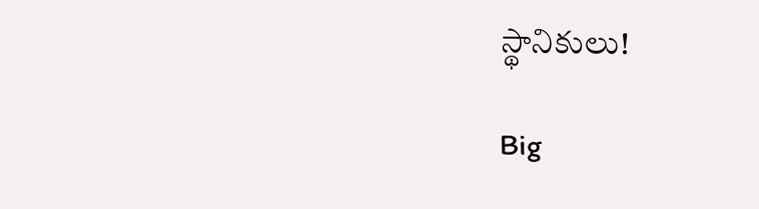స్థానికులు!

Big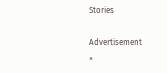Stories

Advertisement
×